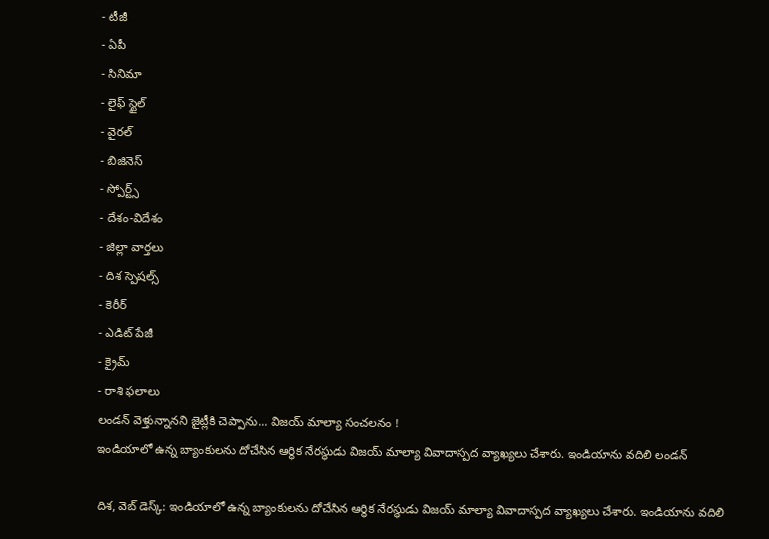- టీజీ
- ఏపీ
- సినిమా
- లైఫ్ స్టైల్
- వైరల్
- బిజినెస్
- స్పోర్ట్స్
- దేశం-విదేశం
- జిల్లా వార్తలు
- దిశ స్పెషల్స్
- కెరీర్
- ఎడిట్ పేజీ
- క్రైమ్
- రాశి ఫలాలు
లండన్ వెళ్తున్నానని జైట్లీకి చెప్పాను... విజయ్ మాల్యా సంచలనం !
ఇండియాలో ఉన్న బ్యాంకులను దోచేసిన ఆర్థిక నేరస్థుడు విజయ్ మాల్యా వివాదాస్పద వ్యాఖ్యలు చేశారు. ఇండియాను వదిలి లండన్

దిశ, వెబ్ డెస్క్: ఇండియాలో ఉన్న బ్యాంకులను దోచేసిన ఆర్థిక నేరస్థుడు విజయ్ మాల్యా వివాదాస్పద వ్యాఖ్యలు చేశారు. ఇండియాను వదిలి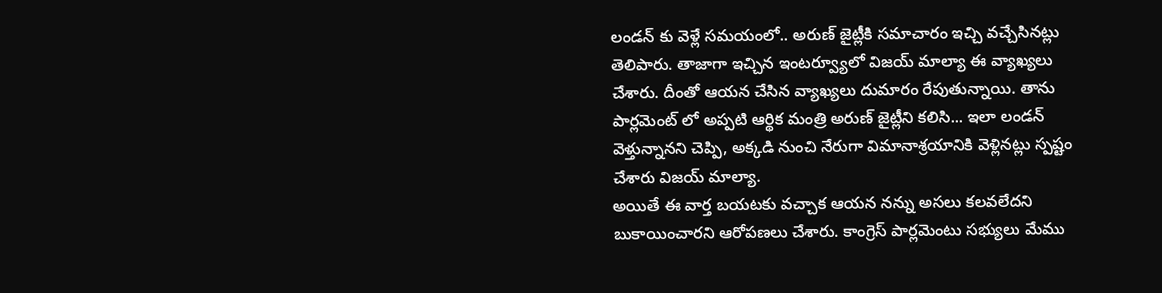లండన్ కు వెళ్లే సమయంలో.. అరుణ్ జైట్లీకి సమాచారం ఇచ్చి వచ్చేసినట్లు తెలిపారు. తాజాగా ఇచ్చిన ఇంటర్వ్యూలో విజయ్ మాల్యా ఈ వ్యాఖ్యలు చేశారు. దీంతో ఆయన చేసిన వ్యాఖ్యలు దుమారం రేపుతున్నాయి. తాను పార్లమెంట్ లో అప్పటి ఆర్థిక మంత్రి అరుణ్ జైట్లీని కలిసి... ఇలా లండన్ వెళ్తున్నానని చెప్పి, అక్కడి నుంచి నేరుగా విమానాశ్రయానికి వెళ్లినట్లు స్పష్టం చేశారు విజయ్ మాల్యా.
అయితే ఈ వార్త బయటకు వచ్చాక ఆయన నన్ను అసలు కలవలేదని బుకాయించారని ఆరోపణలు చేశారు. కాంగ్రెస్ పార్లమెంటు సభ్యులు మేము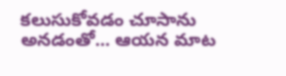కలుసుకోవడం చూసాను అనడంతో... ఆయన మాట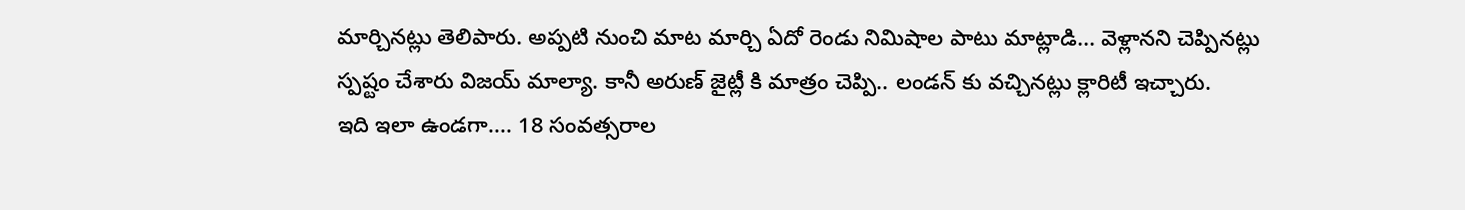మార్చినట్లు తెలిపారు. అప్పటి నుంచి మాట మార్చి ఏదో రెండు నిమిషాల పాటు మాట్లాడి... వెళ్లానని చెప్పినట్లు స్పష్టం చేశారు విజయ్ మాల్యా. కానీ అరుణ్ జైట్లీ కి మాత్రం చెప్పి.. లండన్ కు వచ్చినట్లు క్లారిటీ ఇచ్చారు.
ఇది ఇలా ఉండగా.... 18 సంవత్సరాల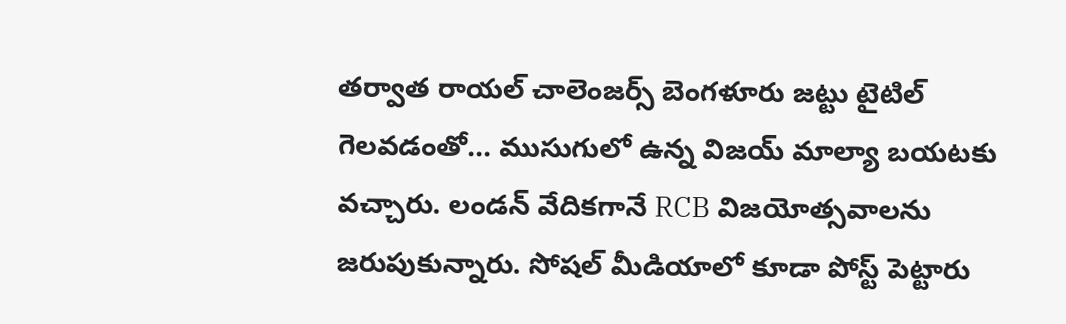తర్వాత రాయల్ చాలెంజర్స్ బెంగళూరు జట్టు టైటిల్ గెలవడంతో... ముసుగులో ఉన్న విజయ్ మాల్యా బయటకు వచ్చారు. లండన్ వేదికగానే RCB విజయోత్సవాలను జరుపుకున్నారు. సోషల్ మీడియాలో కూడా పోస్ట్ పెట్టారు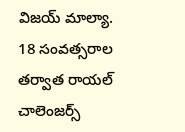విజయ్ మాల్యా. 18 సంవత్సరాల తర్వాత రాయల్ చాలెంజర్స్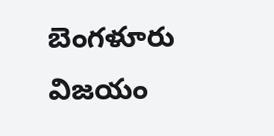బెంగళూరు విజయం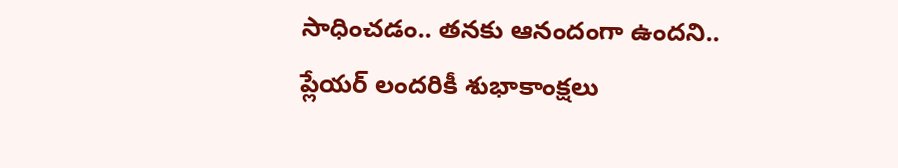సాధించడం.. తనకు ఆనందంగా ఉందని.. ప్లేయర్ లందరికీ శుభాకాంక్షలు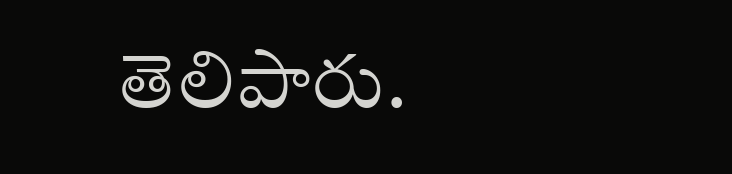తెలిపారు.